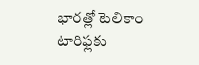భారత్లో టెలికాం టారిఫ్లకు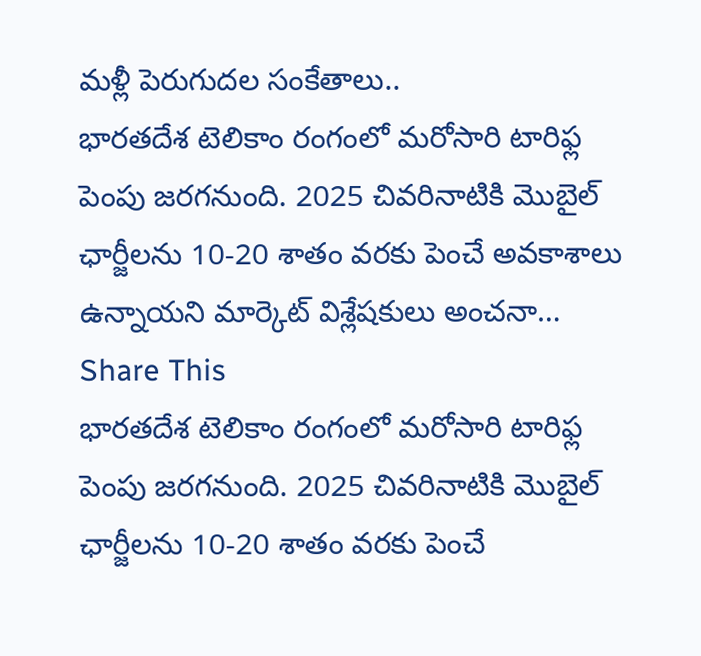మళ్లీ పెరుగుదల సంకేతాలు..
భారతదేశ టెలికాం రంగంలో మరోసారి టారిఫ్ల పెంపు జరగనుంది. 2025 చివరినాటికి మొబైల్ ఛార్జీలను 10-20 శాతం వరకు పెంచే అవకాశాలు ఉన్నాయని మార్కెట్ విశ్లేషకులు అంచనా…
Share This
భారతదేశ టెలికాం రంగంలో మరోసారి టారిఫ్ల పెంపు జరగనుంది. 2025 చివరినాటికి మొబైల్ ఛార్జీలను 10-20 శాతం వరకు పెంచే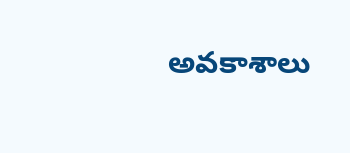అవకాశాలు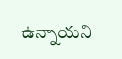ఉన్నాయని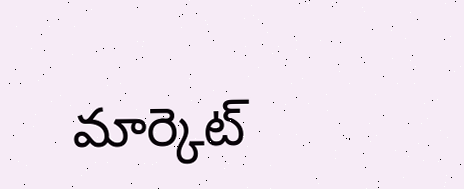మార్కెట్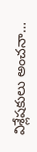విశ్లేషకులు అంచనా…